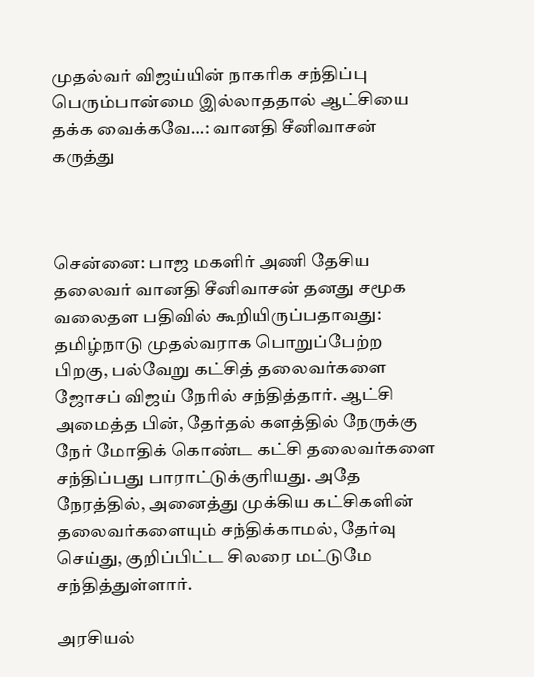முதல்வர் விஜய்யின் நாகரிக சந்திப்பு பெரும்பான்மை இல்லாததால் ஆட்சியை தக்க வைக்கவே…: வானதி சீனிவாசன் கருத்து



சென்னை: பாஜ மகளிர் அணி தேசிய தலைவர் வானதி சீனிவாசன் தனது சமூக வலைதள பதிவில் கூறியிருப்பதாவது: தமிழ்நாடு முதல்வராக பொறுப்பேற்ற பிறகு, பல்வேறு கட்சித் தலைவர்களை ஜோசப் விஜய் நேரில் சந்தித்தார். ஆட்சி அமைத்த பின், தேர்தல் களத்தில் நேருக்கு நேர் மோதிக் கொண்ட கட்சி தலைவர்களை சந்திப்பது பாராட்டுக்குரியது. அதே நேரத்தில், அனைத்து முக்கிய கட்சிகளின் தலைவர்களையும் சந்திக்காமல், தேர்வு செய்து, குறிப்பிட்ட சிலரை மட்டுமே சந்தித்துள்ளார்.

அரசியல்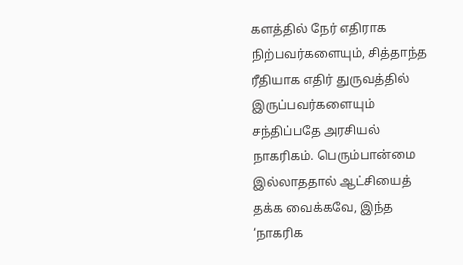களத்தில் நேர் எதிராக நிற்பவர்களையும், சித்தாந்த ரீதியாக எதிர் துருவத்தில் இருப்பவர்களையும் சந்திப்பதே அரசியல் நாகரிகம். பெரும்பான்மை இல்லாததால் ஆட்சியைத் தக்க வைக்கவே, இந்த ‘நாகரிக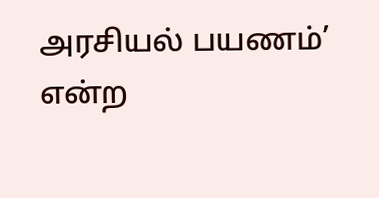அரசியல் பயணம்’ என்ற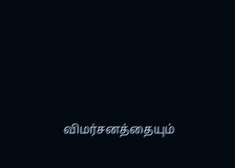விமர்சனத்தையும்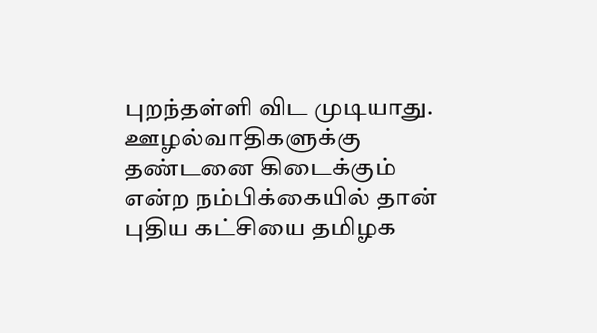புறந்தள்ளி விட முடியாது. ஊழல்வாதிகளுக்கு தண்டனை கிடைக்கும் என்ற நம்பிக்கையில் தான் புதிய கட்சியை தமிழக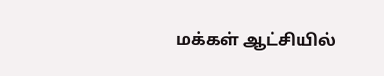மக்கள் ஆட்சியில்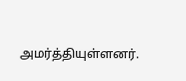அமர்த்தியுள்ளனர்.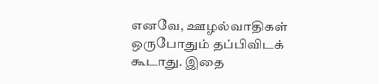எனவே, ஊழல்வாதிகள் ஒருபோதும் தப்பிவிடக் கூடாது. இதை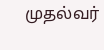முதல்வர்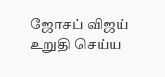ஜோசப் விஜய் உறுதி செய்ய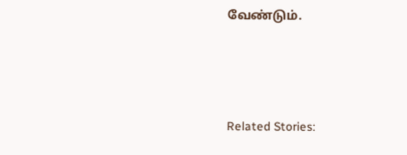வேண்டும்.



Related Stories: